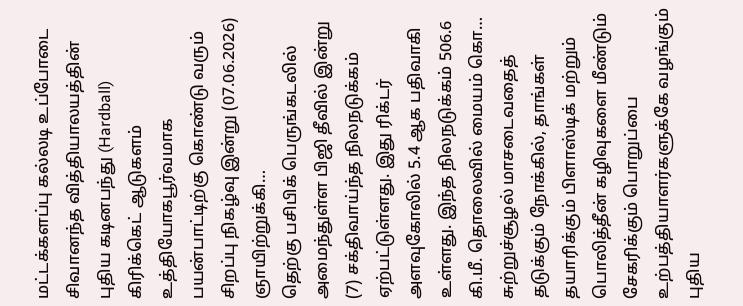மட்டக்களப்பு கல்லடி உப்போடை சிவானந்த வித்தியாலயத்தின் புதிய கடினபந்து (Hardball) கிரிக்கெட் ஆடுகளம் உத்தியோகபூர்வமாக பயன்பாட்டிற்கு கொண்டு வரும் சிறப்பு நிகழ்வு இன்று (07.06.2026) ஞாயிற்றுக்கி…
தெற்கு பசிபிக் பெருங்கடலில் அமைந்துள்ள பிஜி தீவில் இன்று (7) சக்திவாய்ந்த நிலநடுக்கம் ஏற்பட்டுள்ளது. இது ரிக்டர் அளவுகோலில் 5.4 ஆக பதிவாகி உள்ளது. இந்த நிலநடுக்கம் 506.6 கி.மீ. தொலைவில் மையம் கொ…
சுற்றுச்சூழல் மாசடைவதைத் தடுக்கும் நோக்கில், தாங்கள் தயாரிக்கும் பிளாஸ்டிக் மற்றும் பொலித்தீன் கழிவுகளை மீண்டும் சேகரிக்கும் பொறுப்பை உற்பத்தியாளர்களுக்கே வழங்கும் புதிய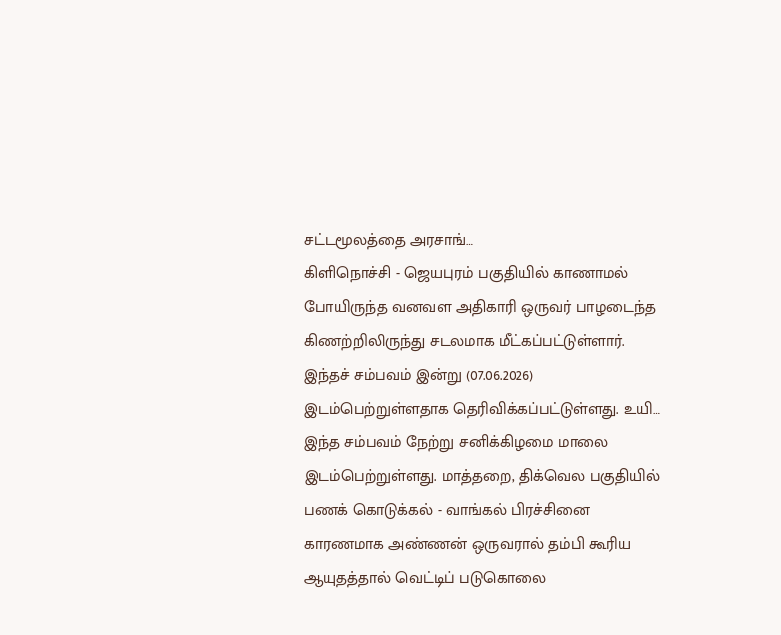சட்டமூலத்தை அரசாங்…
கிளிநொச்சி - ஜெயபுரம் பகுதியில் காணாமல் போயிருந்த வனவள அதிகாரி ஒருவர் பாழடைந்த கிணற்றிலிருந்து சடலமாக மீட்கப்பட்டுள்ளார். இந்தச் சம்பவம் இன்று (07.06.2026) இடம்பெற்றுள்ளதாக தெரிவிக்கப்பட்டுள்ளது. உயி…
இந்த சம்பவம் நேற்று சனிக்கிழமை மாலை இடம்பெற்றுள்ளது. மாத்தறை, திக்வெல பகுதியில் பணக் கொடுக்கல் - வாங்கல் பிரச்சினை காரணமாக அண்ணன் ஒருவரால் தம்பி கூரிய ஆயுதத்தால் வெட்டிப் படுகொலை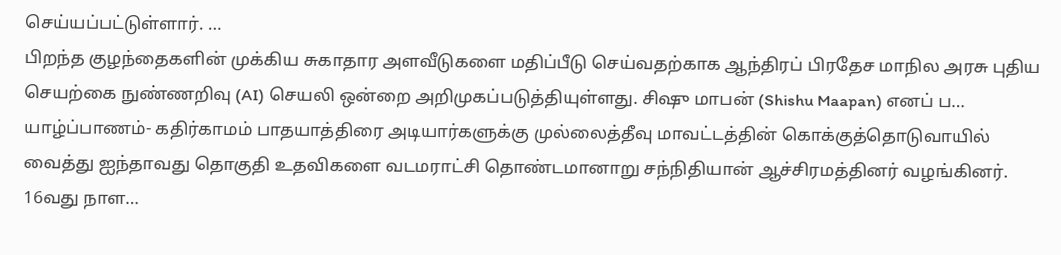செய்யப்பட்டுள்ளார். …
பிறந்த குழந்தைகளின் முக்கிய சுகாதார அளவீடுகளை மதிப்பீடு செய்வதற்காக ஆந்திரப் பிரதேச மாநில அரசு புதிய செயற்கை நுண்ணறிவு (AI) செயலி ஒன்றை அறிமுகப்படுத்தியுள்ளது. சிஷு மாபன் (Shishu Maapan) எனப் ப…
யாழ்ப்பாணம்- கதிர்காமம் பாதயாத்திரை அடியார்களுக்கு முல்லைத்தீவு மாவட்டத்தின் கொக்குத்தொடுவாயில் வைத்து ஐந்தாவது தொகுதி உதவிகளை வடமராட்சி தொண்டமானாறு சந்நிதியான் ஆச்சிரமத்தினர் வழங்கினர். 16வது நாள…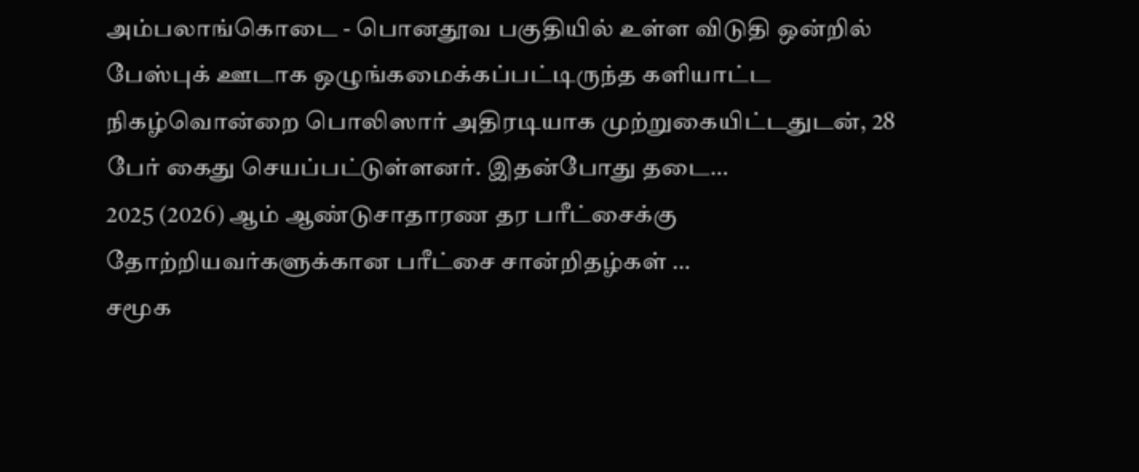அம்பலாங்கொடை - பொனதூவ பகுதியில் உள்ள விடுதி ஒன்றில் பேஸ்புக் ஊடாக ஒழுங்கமைக்கப்பட்டிருந்த களியாட்ட நிகழ்வொன்றை பொலிஸார் அதிரடியாக முற்றுகையிட்டதுடன், 28 பேர் கைது செயப்பட்டுள்ளனர். இதன்போது தடை…
2025 (2026) ஆம் ஆண்டுசாதாரண தர பரீட்சைக்கு தோற்றியவர்களுக்கான பரீட்சை சான்றிதழ்கள் …
சமூக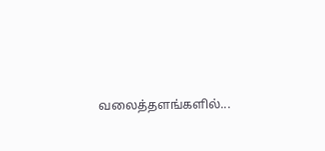வலைத்தளங்களில்...